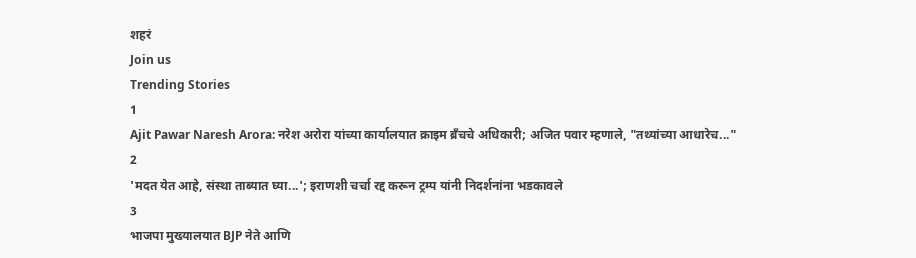शहरं
Join us
Trending Stories
1
Ajit Pawar Naresh Arora: नरेश अरोरा यांच्या कार्यालयात क्राइम ब्रँचचे अधिकारी; अजित पवार म्हणाले, "तथ्यांच्या आधारेच..."
2
'मदत येत आहे, संस्था ताब्यात घ्या...'; इराणशी चर्चा रद्द करून ट्रम्प यांनी निदर्शनांना भडकावले
3
भाजपा मुख्यालयात BJP नेते आणि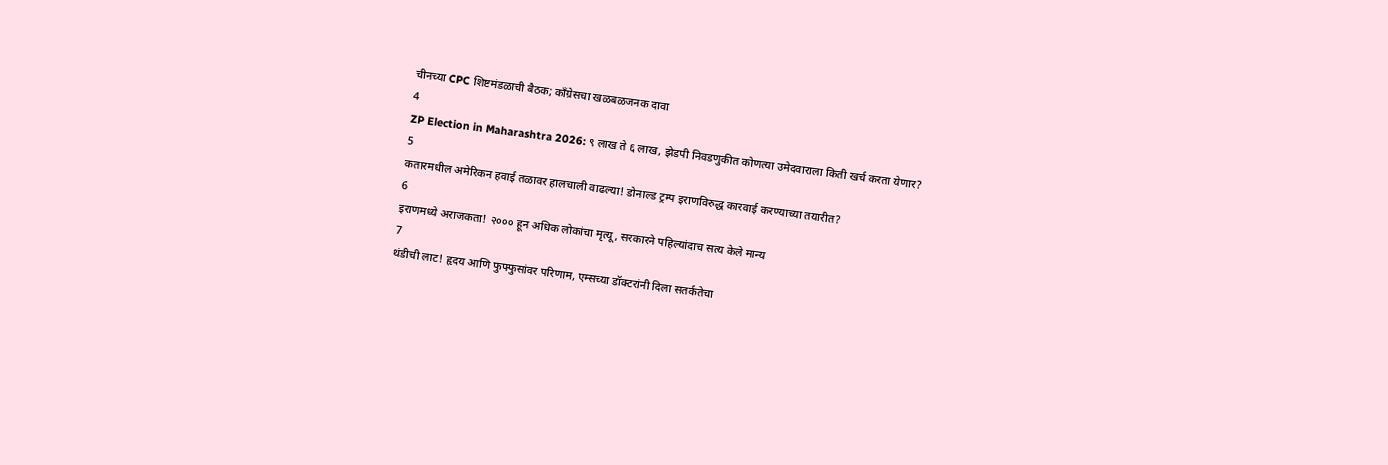चीनच्या CPC शिष्टमंडळाची बैठक; काँग्रेसचा खळबळजनक दावा
4
ZP Election in Maharashtra 2026: ९ लाख ते ६ लाख, झेडपी निवडणुकीत कोणत्या उमेदवाराला किती खर्च करता येणार?
5
कतारमधील अमेरिकन हवाई तळावर हालचाली वाढल्या! डोनाल्ड ट्रम्प इराणविरुद्ध कारवाई करण्याच्या तयारीत?
6
इराणमध्ये अराजकता! २००० हून अधिक लोकांचा मृत्यू, सरकारने पहिल्यांदाच सत्य केले मान्य
7
थंडीची लाट! हृदय आणि फुफ्फुसांवर परिणाम, एम्सच्या डॉक्टरांनी दिला सतर्कतेचा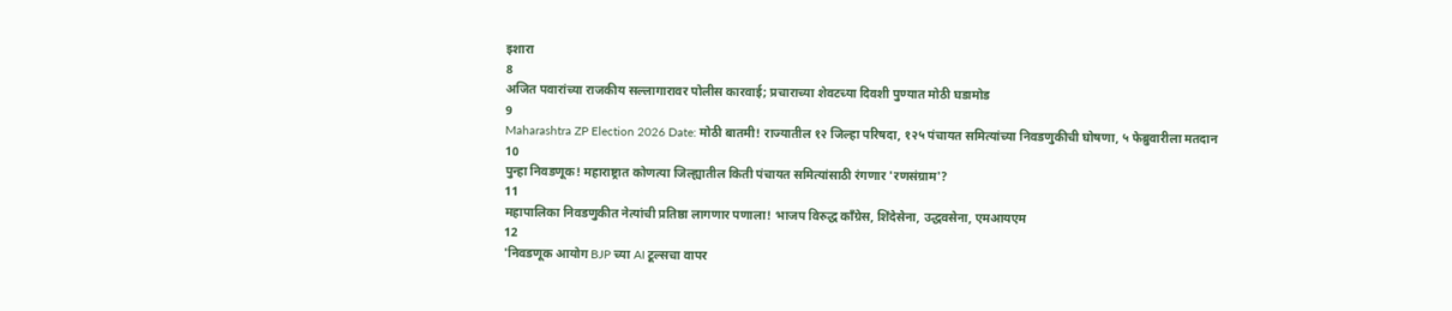इशारा
8
अजित पवारांच्या राजकीय सल्लागारावर पोलीस कारवाई; प्रचाराच्या शेवटच्या दिवशी पुण्यात मोठी घडामोड
9
Maharashtra ZP Election 2026 Date: मोठी बातमी! राज्यातील १२ जिल्हा परिषदा, १२५ पंचायत समित्यांच्या निवडणुकीची घोषणा, ५ फेब्रुवारीला मतदान
10
पुन्हा निवडणूक! महाराष्ट्रात कोणत्या जिल्ह्यातील किती पंचायत समित्यांसाठी रंगणार 'रणसंग्राम'?
11
महापालिका निवडणुकीत नेत्यांची प्रतिष्ठा लागणार पणाला! भाजप विरुद्ध काँग्रेस, शिंदेसेना, उद्धवसेना, एमआयएम
12
'निवडणूक आयोग BJP च्या AI टूल्सचा वापर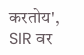करतोय', SIR वर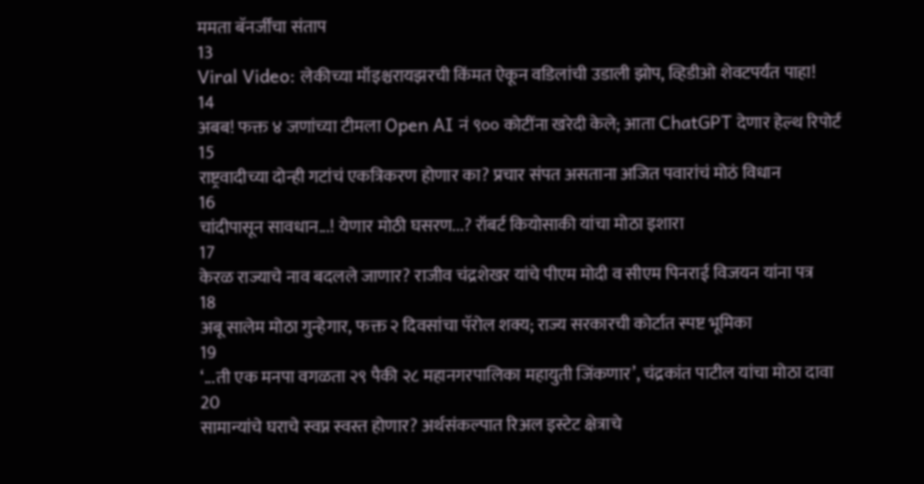ममता बॅनर्जींचा संताप
13
Viral Video: लेकीच्या मॉइश्चरायझरची किंमत ऐकून वडिलांची उडाली झोप, व्हिडीओ शेवटपर्यंत पाहा!
14
अबब! फक्त ४ जणांच्या टीमला Open AI नं ९०० कोटींना खरेदी केले; आता ChatGPT देणार हेल्थ रिपोर्ट
15
राष्ट्रवादीच्या दोन्ही गटांचं एकत्रिकरण होणार का? प्रचार संपत असताना अजित पवारांचं मोठं विधान
16
चांदीपासून सावधान...! येणार मोठी घसरण...? रॉबर्ट कियोसाकी यांचा मोठा इशारा
17
केरळ राज्याचे नाव बदलले जाणार? राजीव चंद्रशेखर यांचे पीएम मोदी व सीएम पिनराई विजयन यांना पत्र
18
अबू सालेम मोठा गुन्हेगार, फक्त २ दिवसांचा पॅरोल शक्य; राज्य सरकारची कोर्टात स्पष्ट भूमिका
19
‘...ती एक मनपा वगळता २९ पैकी २८ महानगरपालिका महायुती जिंकणार’, चंद्रकांत पाटील यांचा मोठा दावा
20
सामान्यांचे घराचे स्वप्न स्वस्त होणार? अर्थसंकल्पात रिअल इस्टेट क्षेत्राचे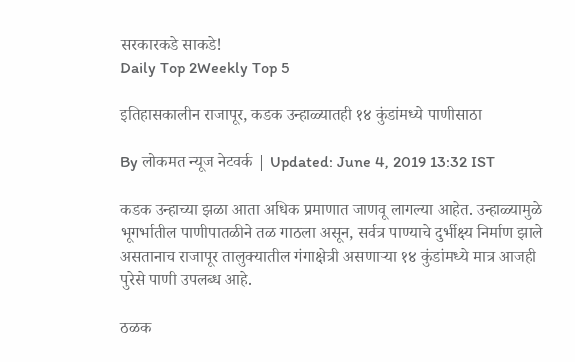सरकारकडे साकडे!
Daily Top 2Weekly Top 5

इतिहासकालीन राजापूर, कडक उन्हाळ्यातही १४ कुंडांमध्ये पाणीसाठा

By लोकमत न्यूज नेटवर्क | Updated: June 4, 2019 13:32 IST

कडक उन्हाच्या झळा आता अधिक प्रमाणात जाणवू लागल्या आहेत. उन्हाळ्यामुळे भूगर्भातील पाणीपातळीने तळ गाठला असून, सर्वत्र पाण्याचे दुर्भीक्ष्य निर्माण झाले असतानाच राजापूर तालुक्यातील गंगाक्षेत्री असणाऱ्या १४ कुंडांमध्ये मात्र आजही पुरेसे पाणी उपलब्ध आहे.

ठळक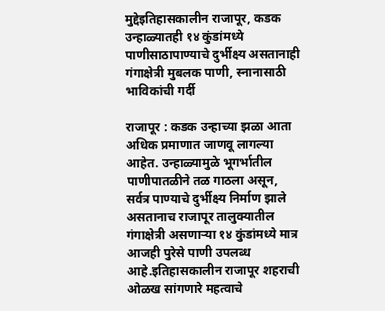मुद्देइतिहासकालीन राजापूर, कडक उन्हाळ्यातही १४ कुंडांमध्ये पाणीसाठापाण्याचे दुर्भीक्ष्य असतानाही गंगाक्षेत्री मुबलक पाणी, स्नानासाठी भाविकांची गर्दी

राजापूर : कडक उन्हाच्या झळा आता अधिक प्रमाणात जाणवू लागल्या आहेत. उन्हाळ्यामुळे भूगर्भातील पाणीपातळीने तळ गाठला असून, सर्वत्र पाण्याचे दुर्भीक्ष्य निर्माण झाले असतानाच राजापूर तालुक्यातील गंगाक्षेत्री असणाऱ्या १४ कुंडांमध्ये मात्र आजही पुरेसे पाणी उपलब्ध आहे.इतिहासकालीन राजापूर शहराची ओळख सांगणारे महत्वाचे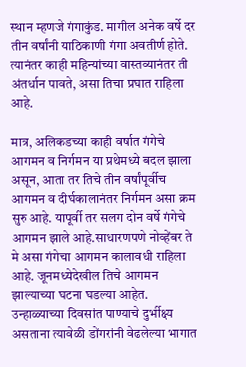स्थान म्हणजे गंगाकुंड. मागील अनेक वर्षे दर तीन वर्षांनी याठिकाणी गंगा अवतीर्ण होते. त्यानंतर काही महिन्यांच्या वास्तव्यानंतर ती अंतर्धान पावते, असा तिचा प्रघात राहिला आहे.

मात्र, अलिकडच्या काही वर्षात गंगेचे आगमन व निर्गमन या प्रथेमध्ये बदल झाला असून, आता तर तिचे तीन वर्षांपूर्वीच आगमन व दीर्घकालानंतर निर्गमन असा क्रम सुरु आहे. यापूर्वी तर सलग दोन वर्षे गंगेचे आगमन झाले आहे.साधारणपणे नोव्हेंबर ते मे असा गंगेचा आगमन कालावधी राहिला आहे. जूनमध्येदेखील तिचे आगमन झाल्याच्या घटना घडल्या आहेत. उन्हाळ्याच्या दिवसांत पाण्याचे दुर्भीक्ष्य असताना त्यावेळी डोंगरांनी वेढलेल्या भागात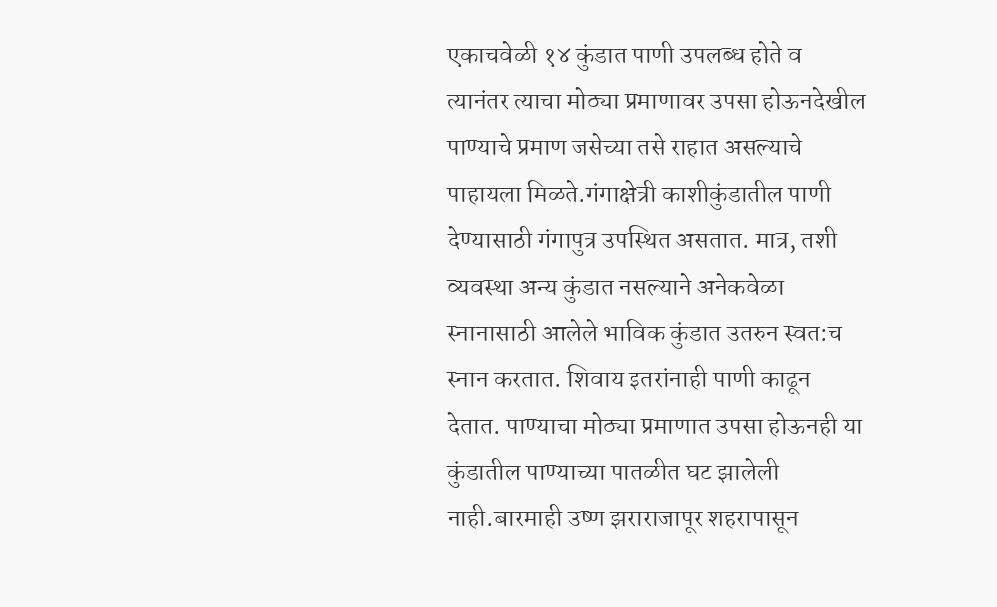एकाचवेळी १४ कुंडात पाणी उपलब्ध होते व त्यानंतर त्याचा मोठ्या प्रमाणावर उपसा होऊनदेखील पाण्याचे प्रमाण जसेच्या तसे राहात असल्याचे पाहायला मिळते.गंगाक्षेत्री काशीकुंडातील पाणी देण्यासाठी गंगापुत्र उपस्थित असतात. मात्र, तशी व्यवस्था अन्य कुंडात नसल्याने अनेकवेळा स्नानासाठी आलेले भाविक कुंडात उतरुन स्वत:च स्नान करतात. शिवाय इतरांनाही पाणी काढून देतात. पाण्याचा मोठ्या प्रमाणात उपसा होऊनही या कुंडातील पाण्याच्या पातळीत घट झालेली नाही.बारमाही उष्ण झराराजापूर शहरापासून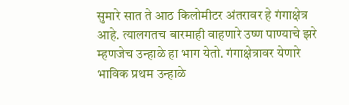सुमारे सात ते आठ किलोमीटर अंतरावर हे गंगाक्षेत्र आहे. त्यालगतच बारमाही वाहणारे उष्ण पाण्याचे झरे म्हणजेच उन्हाळे हा भाग येतो. गंगाक्षेत्रावर येणारे भाविक प्रथम उन्हाळे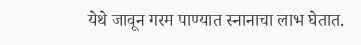येथे जावून गरम पाण्यात स्नानाचा लाभ घेतात.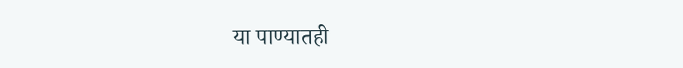या पाण्यातही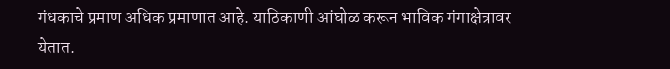गंधकाचे प्रमाण अधिक प्रमाणात आहे. याठिकाणी आंघोळ करून भाविक गंगाक्षेत्रावर येतात.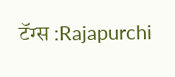टॅग्स :Rajapurchi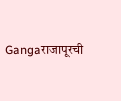Gangaराजापूरची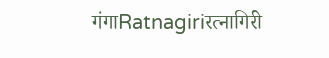गंगाRatnagiriरत्नागिरी